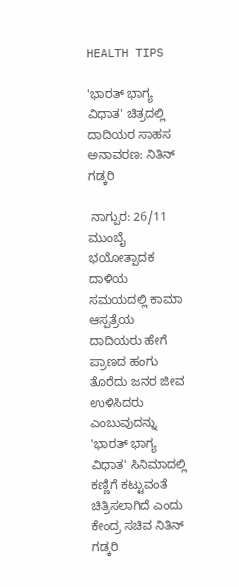HEALTH TIPS

'ಭಾರತ್ ಭಾಗ್ಯ ವಿಧಾತ' ಚಿತ್ರದಲ್ಲಿ ದಾದಿಯರ ಸಾಹಸ ಅನಾವರಣ: ನಿತಿನ್ ಗಡ್ಕರಿ

 ನಾಗ್ಪುರ: 26/11 ಮುಂಬೈ ಭಯೋತ್ಪಾದಕ ದಾಳಿಯ ಸಮಯದಲ್ಲಿ ಕಾಮಾ ಆಸ್ಪತ್ರೆಯ ದಾದಿಯರು ಹೇಗೆ ಪ್ರಾಣದ ಹಂಗು ತೊರೆದು ಜನರ ಜೀವ ಉಳಿಸಿದರು ಎಂಬುವುದನ್ನು 'ಭಾರತ್ ಭಾಗ್ಯ ವಿಧಾತ' ಸಿನಿಮಾದಲ್ಲಿ ಕಣ್ಣಿಗೆ ಕಟ್ಟುವಂತೆ ಚಿತ್ರಿಸಲಾಗಿದೆ ಎಂದು ಕೇಂದ್ರ ಸಚಿವ ನಿತಿನ್ ಗಡ್ಕರಿ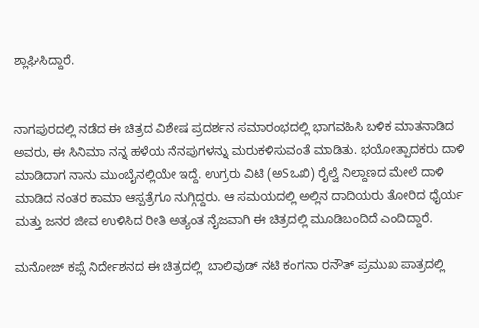ಶ್ಲಾಘಿಸಿದ್ದಾರೆ.


ನಾಗಪುರದಲ್ಲಿ ನಡೆದ ಈ ಚಿತ್ರದ ವಿಶೇಷ ಪ್ರದರ್ಶನ ಸಮಾರಂಭದಲ್ಲಿ ಭಾಗವಹಿಸಿ ಬಳಿಕ ಮಾತನಾಡಿದ ಅವರು, ಈ ಸಿನಿಮಾ ನನ್ನ ಹಳೆಯ ನೆನಪುಗಳನ್ನು ಮರುಕಳಿಸುವಂತೆ ಮಾಡಿತು. ಭಯೋತ್ಪಾದಕರು ದಾಳಿ ಮಾಡಿದಾಗ ನಾನು ಮುಂಬೈನಲ್ಲಿಯೇ ಇದ್ದೆ. ಉಗ್ರರು ವಿಟಿ (ಅSಒಖಿ) ರೈಲ್ವೆ ನಿಲ್ದಾಣದ ಮೇಲೆ ದಾಳಿ ಮಾಡಿದ ನಂತರ ಕಾಮಾ ಆಸ್ಪತ್ರೆಗೂ ನುಗ್ಗಿದ್ದರು. ಆ ಸಮಯದಲ್ಲಿ ಅಲ್ಲಿನ ದಾದಿಯರು ತೋರಿದ ಧೈರ್ಯ ಮತ್ತು ಜನರ ಜೀವ ಉಳಿಸಿದ ರೀತಿ ಅತ್ಯಂತ ನೈಜವಾಗಿ ಈ ಚಿತ್ರದಲ್ಲಿ ಮೂಡಿಬಂದಿದೆ ಎಂದಿದ್ದಾರೆ.

ಮನೋಜ್ ಕಪ್ಸೆ ನಿರ್ದೇಶನದ ಈ ಚಿತ್ರದಲ್ಲಿ ‌ ಬಾಲಿವುಡ್ ನಟಿ ಕಂಗನಾ ರನೌತ್‌ ಪ್ರಮುಖ ಪಾತ್ರದಲ್ಲಿ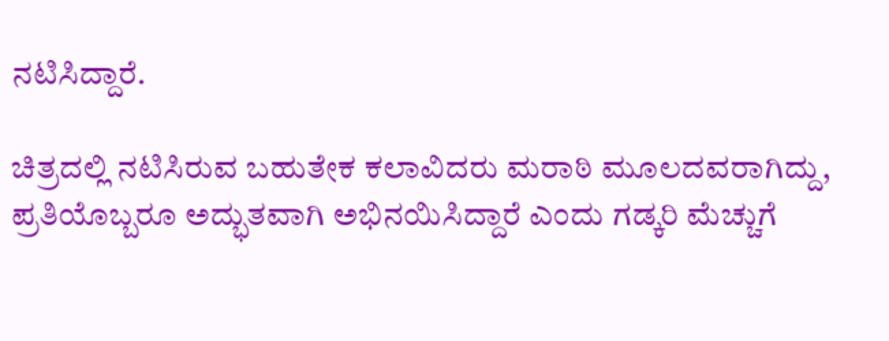ನಟಿಸಿದ್ದಾರೆ.

ಚಿತ್ರದಲ್ಲಿ ನಟಿಸಿರುವ ಬಹುತೇಕ ಕಲಾವಿದರು ಮರಾಠಿ ಮೂಲದವರಾಗಿದ್ದು, ಪ್ರತಿಯೊಬ್ಬರೂ ಅದ್ಭುತವಾಗಿ ಅಭಿನಯಿಸಿದ್ದಾರೆ ಎಂದು ಗಡ್ಕರಿ ಮೆಚ್ಚುಗೆ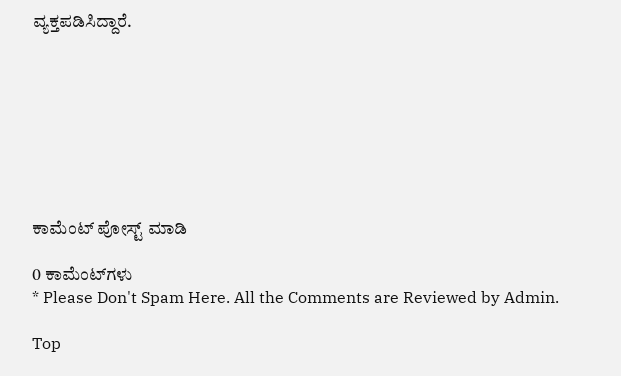ವ್ಯಕ್ತಪಡಿಸಿದ್ದಾರೆ.








ಕಾಮೆಂಟ್‌‌ ಪೋಸ್ಟ್‌ ಮಾಡಿ

0 ಕಾಮೆಂಟ್‌ಗಳು
* Please Don't Spam Here. All the Comments are Reviewed by Admin.

Top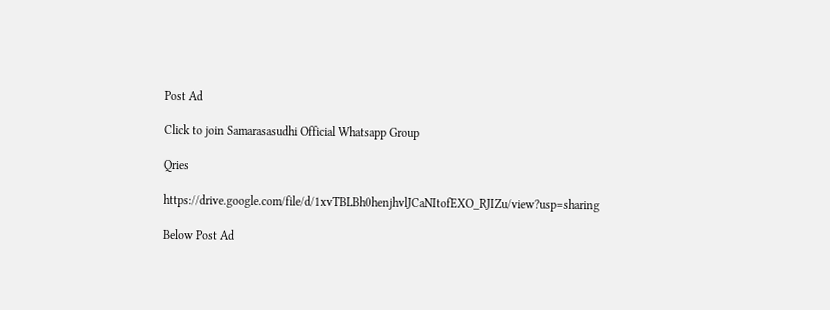Post Ad

Click to join Samarasasudhi Official Whatsapp Group

Qries

https://drive.google.com/file/d/1xvTBLBh0henjhvlJCaNItofEXO_RJIZu/view?usp=sharing

Below Post Ad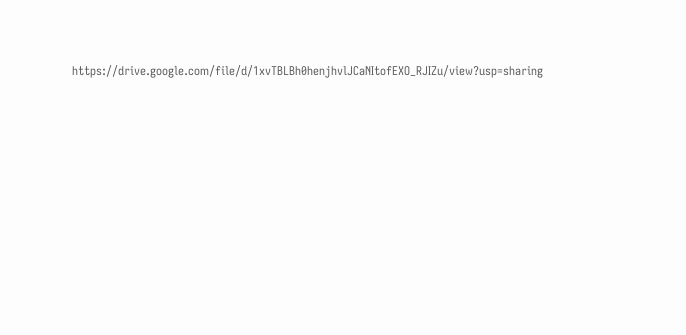https://drive.google.com/file/d/1xvTBLBh0henjhvlJCaNItofEXO_RJIZu/view?usp=sharing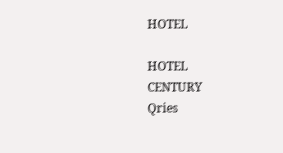HOTEL

HOTEL
CENTURY
Qries